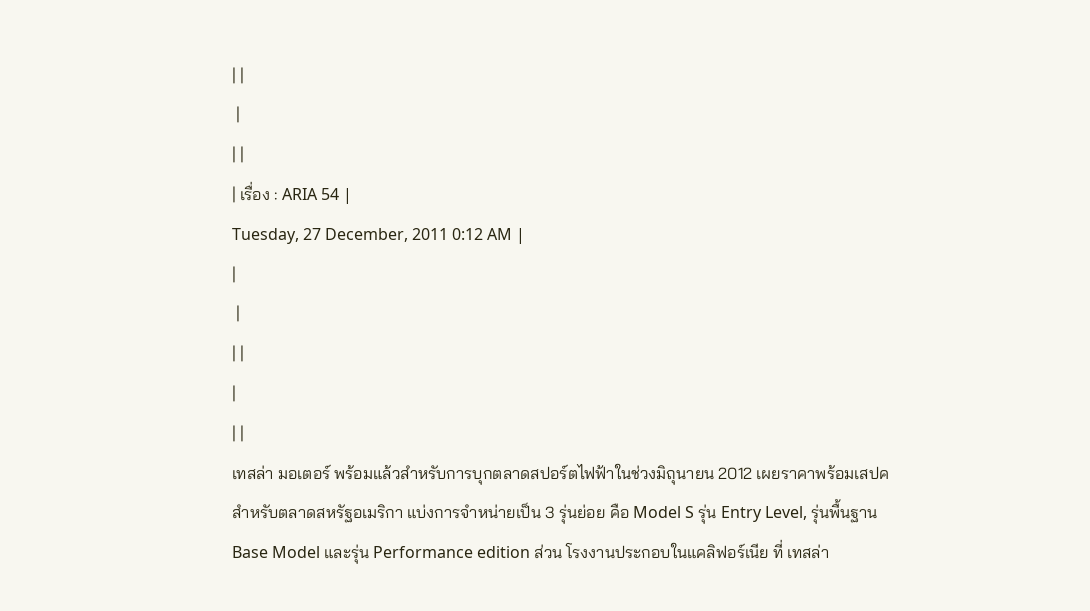| |
 |
| |
| เรื่อง : ARIA 54 |
Tuesday, 27 December, 2011 0:12 AM |
|
 |
| |
|
| |
เทสล่า มอเตอร์ พร้อมแล้วสำหรับการบุกตลาดสปอร์ตไฟฟ้าในช่วงมิถุนายน 2012 เผยราคาพร้อมเสปคสำหรับตลาดสหรัฐอเมริกา แบ่งการจำหน่ายเป็น 3 รุ่นย่อย คือ Model S รุ่น Entry Level, รุ่นพื้นฐาน Base Model และรุ่น Performance edition ส่วน โรงงานประกอบในแคลิฟอร์เนีย ที่ เทสล่า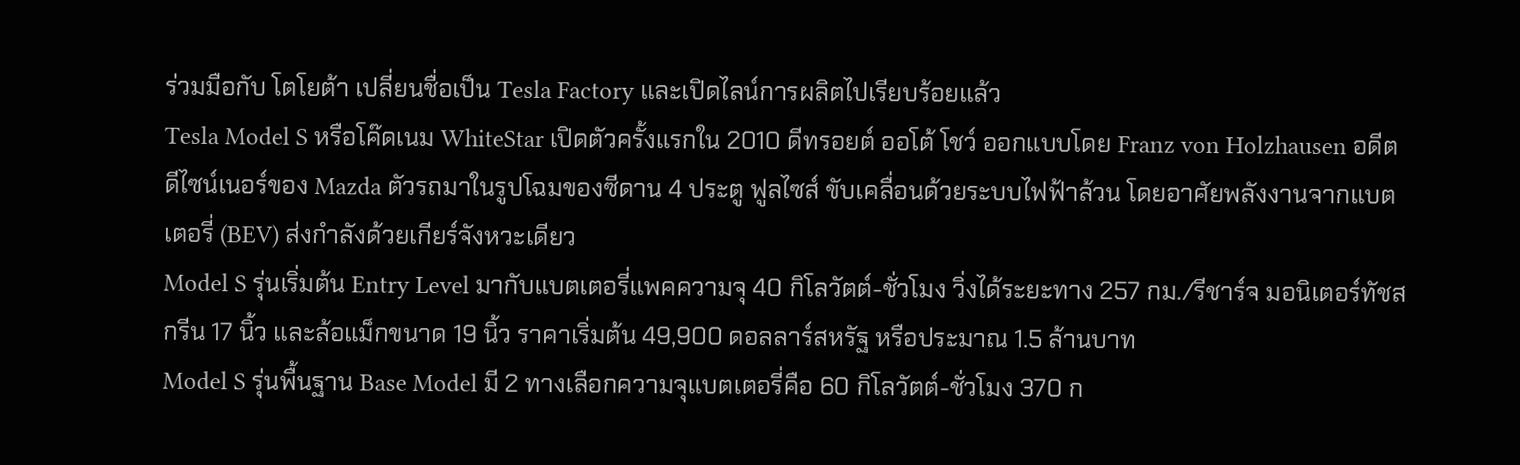ร่วมมือกับ โตโยต้า เปลี่ยนชื่อเป็น Tesla Factory และเปิดไลน์การผลิตไปเรียบร้อยแล้ว
Tesla Model S หรือโค๊ดเนม WhiteStar เปิดตัวครั้งแรกใน 2010 ดีทรอยต์ ออโต้ โชว์ ออกแบบโดย Franz von Holzhausen อดีตดีไซน์เนอร์ของ Mazda ตัวรถมาในรูปโฉมของซีดาน 4 ประตู ฟูลไซส์ ขับเคลื่อนด้วยระบบไฟฟ้าล้วน โดยอาศัยพลังงานจากแบตเตอรี่ (BEV) ส่งกำลังด้วยเกียร์จังหวะเดียว
Model S รุ่นเริ่มต้น Entry Level มากับแบตเตอรี่แพคความจุ 40 กิโลวัตต์-ชั่วโมง วิ่งได้ระยะทาง 257 กม./รีชาร์จ มอนิเตอร์ทัชสกรีน 17 นิ้ว และล้อแม็กขนาด 19 นิ้ว ราคาเริ่มต้น 49,900 ดอลลาร์สหรัฐ หรือประมาณ 1.5 ล้านบาท
Model S รุ่นพื้นฐาน Base Model มี 2 ทางเลือกความจุแบตเตอรี่คือ 60 กิโลวัตต์-ชั่วโมง 370 ก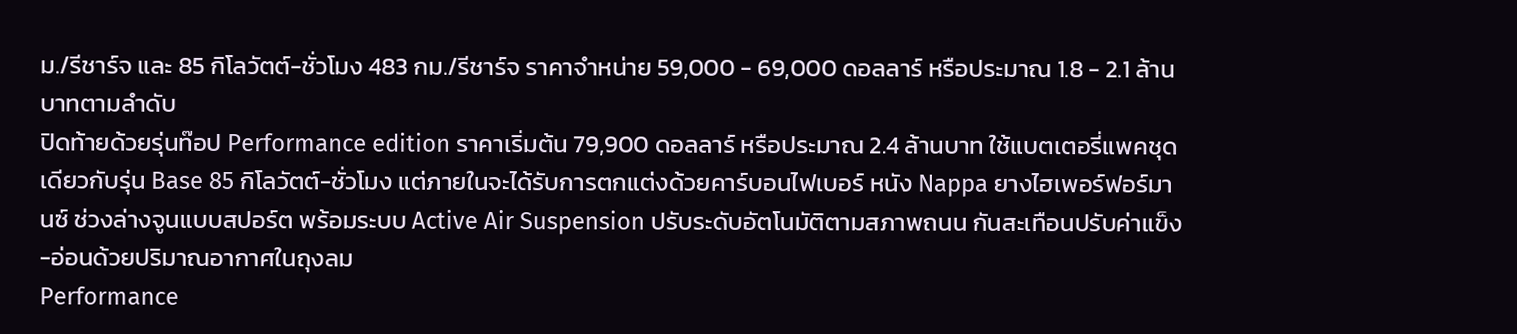ม./รีชาร์จ และ 85 กิโลวัตต์-ชั่วโมง 483 กม./รีชาร์จ ราคาจำหน่าย 59,000 - 69,000 ดอลลาร์ หรือประมาณ 1.8 - 2.1 ล้านบาทตามลำดับ
ปิดท้ายด้วยรุ่นท๊อป Performance edition ราคาเริ่มต้น 79,900 ดอลลาร์ หรือประมาณ 2.4 ล้านบาท ใช้แบตเตอรี่แพคชุดเดียวกับรุ่น Base 85 กิโลวัตต์-ชั่วโมง แต่ภายในจะได้รับการตกแต่งด้วยคาร์บอนไฟเบอร์ หนัง Nappa ยางไฮเพอร์ฟอร์มานซ์ ช่วงล่างจูนแบบสปอร์ต พร้อมระบบ Active Air Suspension ปรับระดับอัตโนมัติตามสภาพถนน กันสะเทือนปรับค่าแข็ง-อ่อนด้วยปริมาณอากาศในถุงลม
Performance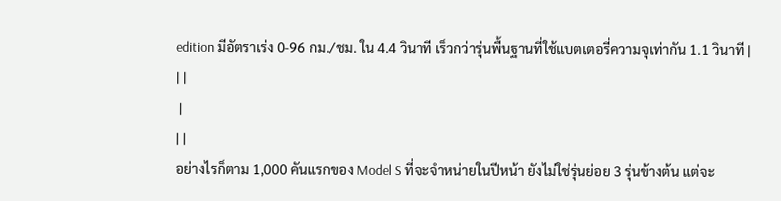edition มีอัตราเร่ง 0-96 กม./ชม. ใน 4.4 วินาที เร็วกว่ารุ่นพื้นฐานที่ใช้แบตเตอรี่ความจุเท่ากัน 1.1 วินาที |
| |
 |
| |
อย่างไรก็ตาม 1,000 คันแรกของ Model S ที่จะจำหน่ายในปีหน้า ยังไม่ใช่รุ่นย่อย 3 รุ่นข้างต้น แต่จะ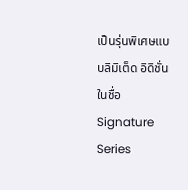เป็นรุ่นพิเศษแบบลิมิเต็ด อิดิชั่น ในชื่อ Signature Series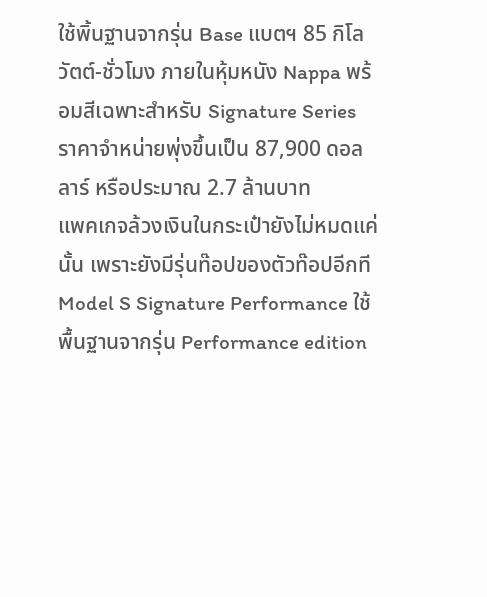ใช้พิ้นฐานจากรุ่น Base แบตฯ 85 กิโลวัตต์-ชั่วโมง ภายในหุ้มหนัง Nappa พร้อมสีเฉพาะสำหรับ Signature Series ราคาจำหน่ายพุ่งขึ้นเป็น 87,900 ดอลลาร์ หรือประมาณ 2.7 ล้านบาท
แพคเกจล้วงเงินในกระเป๋ายังไม่หมดแค่นั้น เพราะยังมีรุ่นท๊อปของตัวท๊อปอีกที Model S Signature Performance ใช้พื้นฐานจากรุ่น Performance edition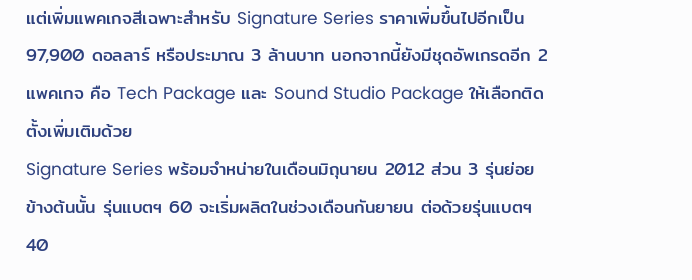แต่เพิ่มแพคเกจสีเฉพาะสำหรับ Signature Series ราคาเพิ่มขึ้นไปอีกเป็น 97,900 ดอลลาร์ หรือประมาณ 3 ล้านบาท นอกจากนี้ยังมีชุดอัพเกรดอีก 2 แพคเกจ คือ Tech Package และ Sound Studio Package ให้เลือกติดตั้งเพิ่มเติมด้วย
Signature Series พร้อมจำหน่ายในเดือนมิถุนายน 2012 ส่วน 3 รุ่นย่อยข้างต้นนั้น รุ่นแบตฯ 60 จะเริ่มผลิตในช่วงเดือนกันยายน ต่อด้วยรุ่นแบตฯ 40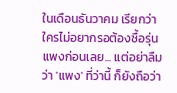ในเดือนธันวาคม เรียกว่าใครไม่อยากรอต้องซื้อรุ่นแพงก่อนเลย... แต่อย่าลืมว่า 'แพง' ที่ว่านี้ ก็ยังถือว่า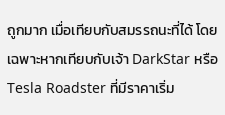ถูกมาก เมื่อเทียบกับสมรรถนะที่ได้ โดยเฉพาะหากเทียบกับเจ้า DarkStar หรือ Tesla Roadster ที่มีราคาเริ่ม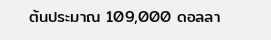ต้นประมาณ 109,000 ดอลลา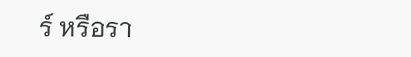ร์ หรือรา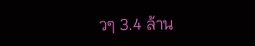วๆ 3.4 ล้าน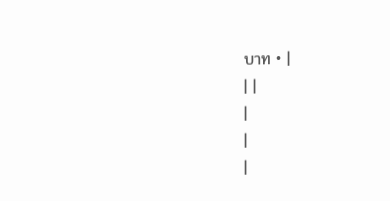บาท • |
| |
|
|
|